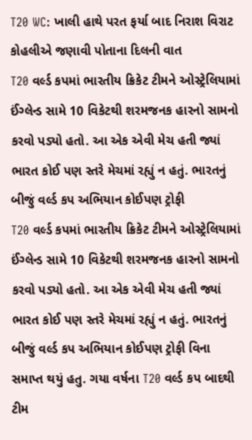T20 WC: ખાલી હાથે પરત ફર્યા બાદ નિરાશ વિરાટ કોહલીએ જણાવી પોતાના દિલની વાત
T20 વર્લ્ડ કપમાં ભારતીય ક્રિકેટ ટીમને ઓસ્ટ્રેલિયામાં ઈંગ્લેન્ડ સામે 10 વિકેટથી શરમજનક હારનો સામનો કરવો પડ્યો હતો. આ એક એવી મેચ હતી જ્યાં ભારત કોઈ પણ સ્તરે મેચમાં રહ્યું ન હતું. ભારતનું બીજું વર્લ્ડ કપ અભિયાન કોઈપણ ટ્રોફી
T20 વર્લ્ડ કપમાં ભારતીય ક્રિકેટ ટીમને ઓસ્ટ્રેલિયામાં ઈંગ્લેન્ડ સામે 10 વિકેટથી શરમજનક હારનો સામનો કરવો પડ્યો હતો. આ એક એવી મેચ હતી જ્યાં ભારત કોઈ પણ સ્તરે મેચમાં રહ્યું ન હતું. ભારતનું બીજું વર્લ્ડ કપ અભિયાન કોઈપણ ટ્રોફી વિના સમાપ્ત થયું હતુ. ગયા વર્ષના T20 વર્લ્ડ કપ બાદથી ટીમ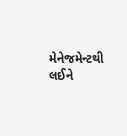મેનેજમેન્ટથી લઈને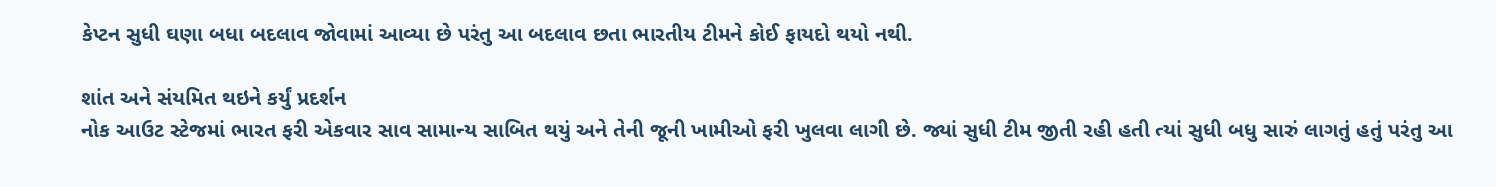કેપ્ટન સુધી ઘણા બધા બદલાવ જોવામાં આવ્યા છે પરંતુ આ બદલાવ છતા ભારતીય ટીમને કોઈ ફાયદો થયો નથી.

શાંત અને સંયમિત થઇને કર્યું પ્રદર્શન
નોક આઉટ સ્ટેજમાં ભારત ફરી એકવાર સાવ સામાન્ય સાબિત થયું અને તેની જૂની ખામીઓ ફરી ખુલવા લાગી છે. જ્યાં સુધી ટીમ જીતી રહી હતી ત્યાં સુધી બધુ સારું લાગતું હતું પરંતુ આ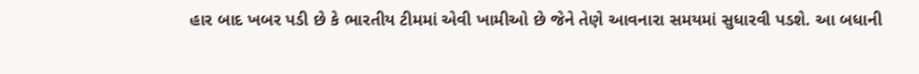હાર બાદ ખબર પડી છે કે ભારતીય ટીમમાં એવી ખામીઓ છે જેને તેણે આવનારા સમયમાં સુધારવી પડશે. આ બધાની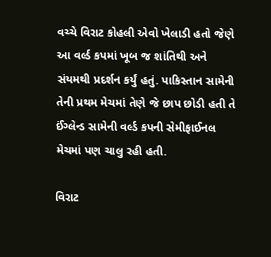વચ્ચે વિરાટ કોહલી એવો ખેલાડી હતો જેણે આ વર્લ્ડ કપમાં ખૂબ જ શાંતિથી અને સંયમથી પ્રદર્શન કર્યું હતું. પાકિસ્તાન સામેની તેની પ્રથમ મેચમાં તેણે જે છાપ છોડી હતી તે ઈંગ્લેન્ડ સામેની વર્લ્ડ કપની સેમીફાઈનલ મેચમાં પણ ચાલુ રહી હતી.

વિરાટ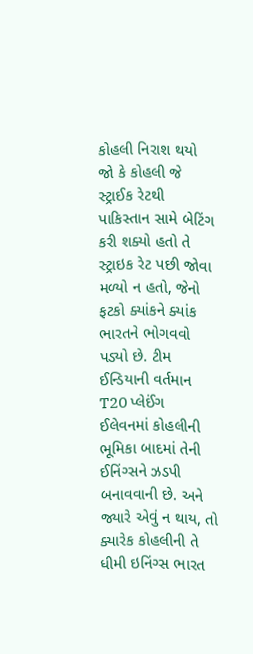કોહલી નિરાશ થયો
જો કે કોહલી જે સ્ટ્રાઈક રેટથી પાકિસ્તાન સામે બેટિંગ કરી શક્યો હતો તે સ્ટ્રાઇક રેટ પછી જોવા મળ્યો ન હતો, જેનો ફટકો ક્યાંકને ક્યાંક ભારતને ભોગવવો પડ્યો છે. ટીમ ઈન્ડિયાની વર્તમાન T20 પ્લેઈંગ ઈલેવનમાં કોહલીની ભૂમિકા બાદમાં તેની ઈનિંગ્સને ઝડપી બનાવવાની છે. અને જ્યારે એવું ન થાય, તો ક્યારેક કોહલીની તે ધીમી ઇનિંગ્સ ભારત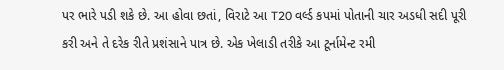પર ભારે પડી શકે છે. આ હોવા છતાં, વિરાટે આ T20 વર્લ્ડ કપમાં પોતાની ચાર અડધી સદી પૂરી કરી અને તે દરેક રીતે પ્રશંસાને પાત્ર છે. એક ખેલાડી તરીકે આ ટૂર્નામેન્ટ રમી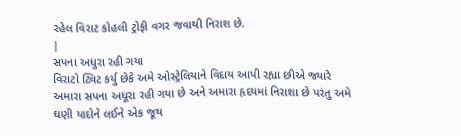રહેલ વિરાટ કોહલી ટ્રોફી વગર જવાથી નિરાશ છે.
|
સપના અધુરા રહી ગયા
વિરાટો ટ્વિટ કર્યુ છેકે અમે ઓસ્ટ્રેલિયાને વિદાય આપી રહ્યા છીએ જ્યારે અમારા સપના અધૂરા રહી ગયા છે અને અમારા હૃદયમાં નિરાશા છે પરંતુ અમે ઘણી યાદોને લઈને એક જૂથ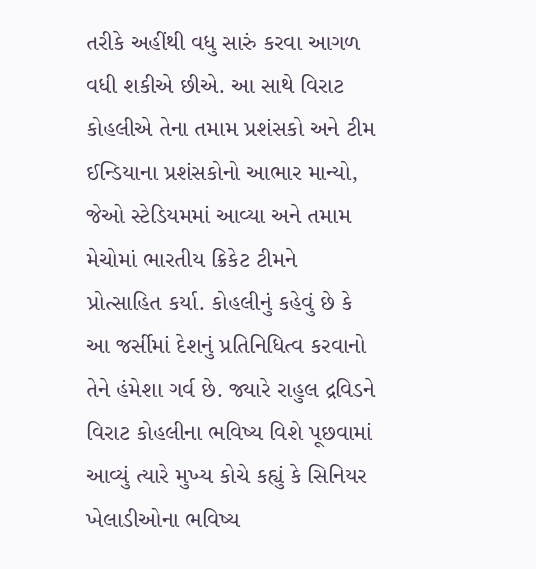તરીકે અહીંથી વધુ સારું કરવા આગળ વધી શકીએ છીએ. આ સાથે વિરાટ કોહલીએ તેના તમામ પ્રશંસકો અને ટીમ ઈન્ડિયાના પ્રશંસકોનો આભાર માન્યો, જેઓ સ્ટેડિયમમાં આવ્યા અને તમામ મેચોમાં ભારતીય ક્રિકેટ ટીમને પ્રોત્સાહિત કર્યા. કોહલીનું કહેવું છે કે આ જર્સીમાં દેશનું પ્રતિનિધિત્વ કરવાનો તેને હંમેશા ગર્વ છે. જ્યારે રાહુલ દ્રવિડને વિરાટ કોહલીના ભવિષ્ય વિશે પૂછવામાં આવ્યું ત્યારે મુખ્ય કોચે કહ્યું કે સિનિયર ખેલાડીઓના ભવિષ્ય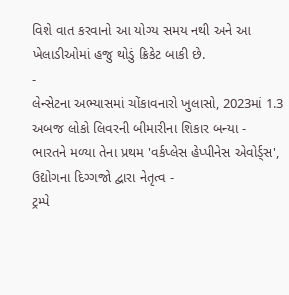વિશે વાત કરવાનો આ યોગ્ય સમય નથી અને આ ખેલાડીઓમાં હજુ થોડું ક્રિકેટ બાકી છે.
-
લેન્સેટના અભ્યાસમાં ચોંકાવનારો ખુલાસો, 2023માં 1.3 અબજ લોકો લિવરની બીમારીના શિકાર બન્યા -
ભારતને મળ્યા તેના પ્રથમ 'વર્કપ્લેસ હેપ્પીનેસ એવોર્ડ્સ', ઉદ્યોગના દિગ્ગજો દ્વારા નેતૃત્વ -
ટ્રમ્પે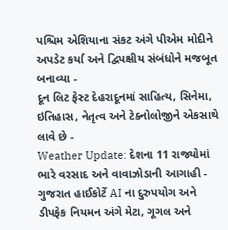પશ્ચિમ એશિયાના સંકટ અંગે પીએમ મોદીને અપડેટ કર્યા અને દ્વિપક્ષીય સંબંધોને મજબૂત બનાવ્યા -
દૂન લિટ ફેસ્ટ દેહરાદૂનમાં સાહિત્ય, સિનેમા, ઇતિહાસ, નેતૃત્વ અને ટેક્નોલોજીને એકસાથે લાવે છે -
Weather Update: દેશના 11 રાજ્યોમાં ભારે વરસાદ અને વાવાઝોડાની આગાહી -
ગુજરાત હાઈકોર્ટે AI ના દુરુપયોગ અને ડીપફેક નિયમન અંગે મેટા, ગૂગલ અને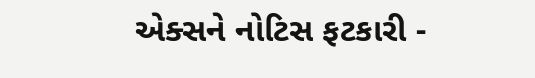એક્સને નોટિસ ફટકારી -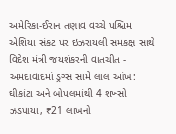અમેરિકા-ઈરાન તણાવ વચ્ચે પશ્ચિમ એશિયા સંકટ પર ઇઝરાયલી સમકક્ષ સાથે વિદેશ મંત્રી જયશંકરની વાતચીત -
અમદાવાદમાં ડ્રગ્સ સામે લાલ આંખ: ઘીકાંટા અને બોપલમાંથી 4 શખ્સો ઝડપાયા, ₹21 લાખનો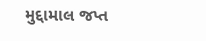મુદ્દામાલ જપ્ત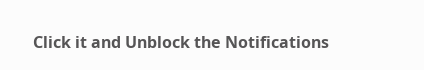Click it and Unblock the Notifications